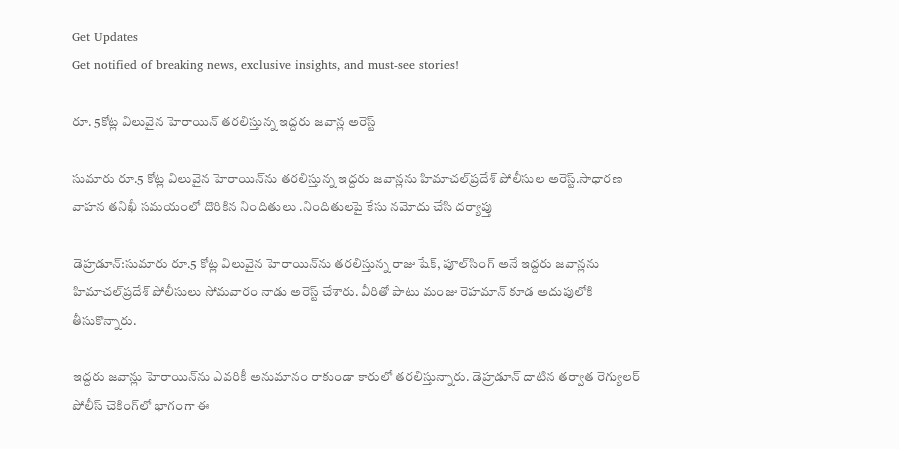Get Updates
Get notified of breaking news, exclusive insights, and must-see stories!

రూ. 5కోట్ల విలువైన హెరాయిన్ తరలిస్తున్న ఇద్దరు జవాన్ల అరెస్ట్

సుమారు రూ.5 కోట్ల విలువైన హెరాయిన్‌ను తరలిస్తున్న ఇద్దరు జవాన్లను హిమాచల్‌ప్రదేశ్ పోలీసుల అరెస్ట్.సాధారణ వాహన తనిఖీ సమయంలో దొరికిన నిందితులు .నిందితులపై కేసు నమోదు చేసి దర్యాప్తు

డెహ్రడూన్:సుమారు రూ.5 కోట్ల విలువైన హెరాయిన్‌ను తరలిస్తున్న రాజు షేక్, పూల్‌సింగ్ అనే ఇద్దరు జవాన్లను హిమాచల్‌ప్రదేశ్ పోలీసులు సోమవారం నాడు అరెస్ట్ చేశారు. వీరితో పాటు మంజు రెహమాన్ కూడ అదుపులోకి తీసుకొన్నారు.

ఇద్దరు జవాన్లు హెరాయిన్‌ను ఎవరికీ అనుమానం రాకుండా కారులో తరలిస్తున్నారు. డెహ్రడూన్ దాటిన తర్వాత రెగ్యులర్ పోలీస్ చెకింగ్‌లో భాగంగా ఈ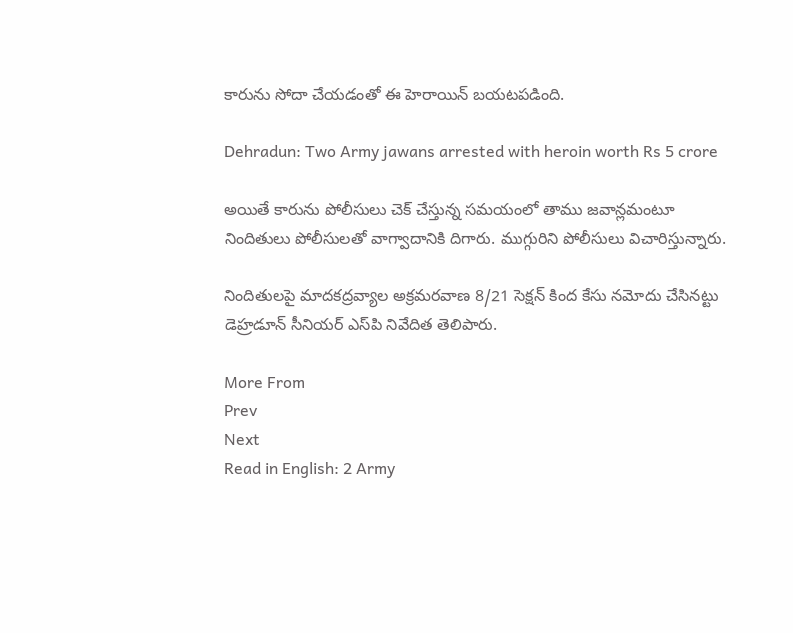కారును సోదా చేయడంతో ఈ హెరాయిన్ బయటపడింది.

Dehradun: Two Army jawans arrested with heroin worth Rs 5 crore

అయితే కారును పోలీసులు చెక్ చేస్తున్న సమయంలో తాము జవాన్లమంటూ నిందితులు పోలీసులతో వాగ్వాదానికి దిగారు. ముగ్గురిని పోలీసులు విచారిస్తున్నారు.

నిందితులపై మాదకద్రవ్యాల అక్రమరవాణ 8/21 సెక్షన్ కింద కేసు నమోదు చేసినట్టు డెహ్రడూన్ సీనియర్ ఎస్‌పి నివేదిత తెలిపారు.

More From
Prev
Next
Read in English: 2 Army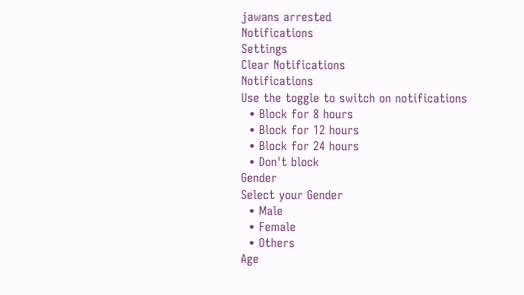jawans arrested
Notifications
Settings
Clear Notifications
Notifications
Use the toggle to switch on notifications
  • Block for 8 hours
  • Block for 12 hours
  • Block for 24 hours
  • Don't block
Gender
Select your Gender
  • Male
  • Female
  • Others
Age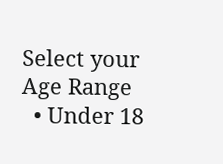Select your Age Range
  • Under 18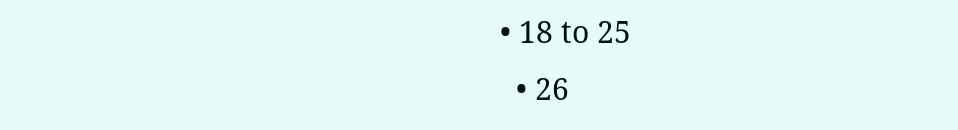• 18 to 25
  • 26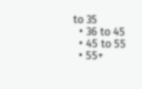to 35
  • 36 to 45
  • 45 to 55
  • 55+